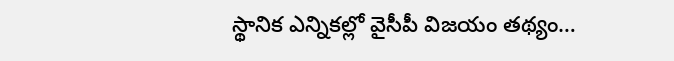స్థానిక ఎన్నికల్లో వైసీపీ విజయం తథ్యం…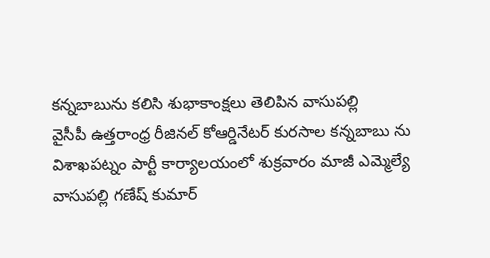కన్నబాబును కలిసి శుభాకాంక్షలు తెలిపిన వాసుపల్లి
వైసీపీ ఉత్తరాంధ్ర రీజినల్ కోఆర్డినేటర్ కురసాల కన్నబాబు ను విశాఖపట్నం పార్టీ కార్యాలయంలో శుక్రవారం మాజీ ఎమ్మెల్యే వాసుపల్లి గణేష్ కుమార్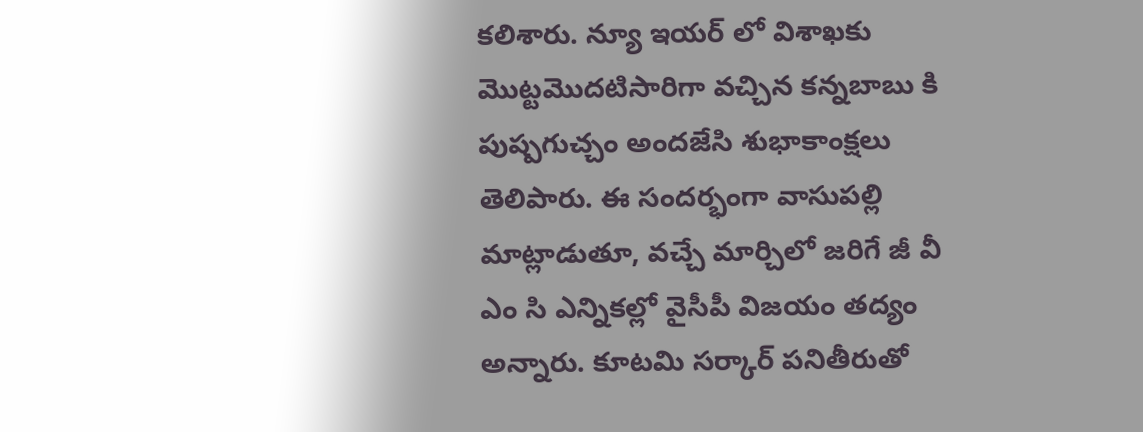కలిశారు. న్యూ ఇయర్ లో విశాఖకు మొట్టమొదటిసారిగా వచ్చిన కన్నబాబు కి పుష్పగుచ్చం అందజేసి శుభాకాంక్షలు తెలిపారు. ఈ సందర్భంగా వాసుపల్లి మాట్లాడుతూ, వచ్చే మార్చిలో జరిగే జీ వీ ఎం సి ఎన్నికల్లో వైసీపీ విజయం తద్యం అన్నారు. కూటమి సర్కార్ పనితీరుతో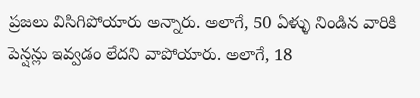ప్రజలు విసిగిపోయారు అన్నారు. అలాగే, 50 ఏళ్ళు నిండిన వారికి పెన్షన్లు ఇవ్వడం లేదని వాపోయారు. అలాగే, 18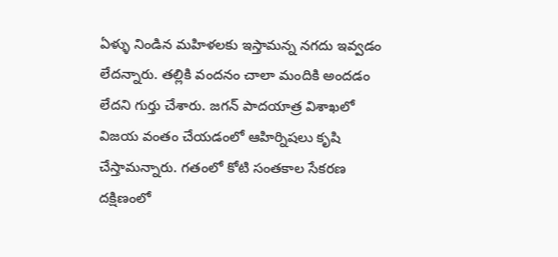ఏళ్ళు నిండిన మహిళలకు ఇస్తామన్న నగదు ఇవ్వడం లేదన్నారు. తల్లికి వందనం చాలా మందికి అందడం లేదని గుర్తు చేశారు. జగన్ పాదయాత్ర విశాఖలో విజయ వంతం చేయడంలో ఆహిర్నిషలు కృషి చేస్తామన్నారు. గతంలో కోటి సంతకాల సేకరణ దక్షిణంలో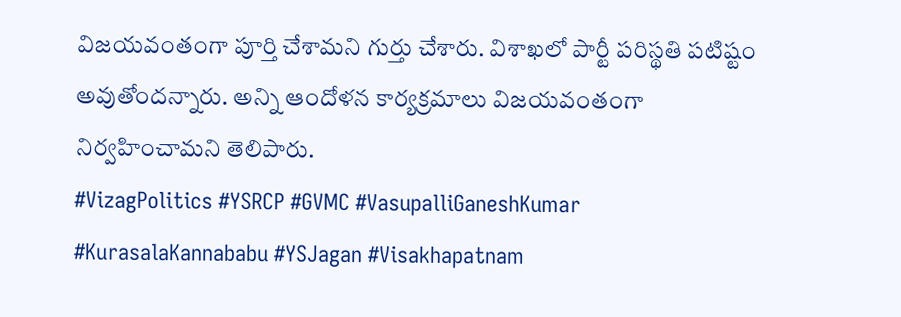విజయవంతంగా పూర్తి చేశామని గుర్తు చేశారు. విశాఖలో పార్టీ పరిస్థతి పటిష్టం అవుతోందన్నారు. అన్ని ఆందోళన కార్యక్రమాలు విజయవంతంగా నిర్వహించామని తెలిపారు.
#VizagPolitics #YSRCP #GVMC #VasupalliGaneshKumar #KurasalaKannababu #YSJagan #Visakhapatnam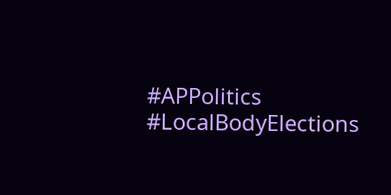#APPolitics #LocalBodyElections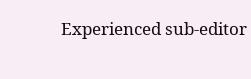Experienced sub-editor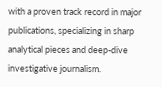with a proven track record in major publications, specializing in sharp analytical pieces and deep-dive investigative journalism.